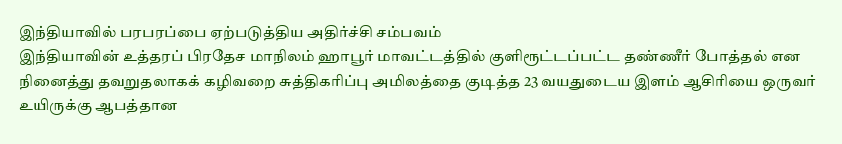இந்தியாவில் பரபரப்பை ஏற்படுத்திய அதிர்ச்சி சம்பவம்
இந்தியாவின் உத்தரப் பிரதேச மாநிலம் ஹாபூர் மாவட்டத்தில் குளிரூட்டப்பட்ட தண்ணீர் போத்தல் என நினைத்து தவறுதலாகக் கழிவறை சுத்திகரிப்பு அமிலத்தை குடித்த 23 வயதுடைய இளம் ஆசிரியை ஒருவர் உயிருக்கு ஆபத்தான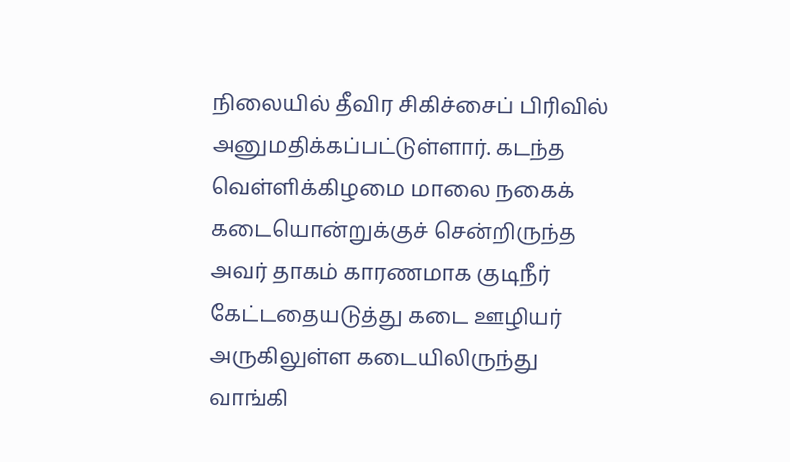நிலையில் தீவிர சிகிச்சைப் பிரிவில் அனுமதிக்கப்பட்டுள்ளார். கடந்த வெள்ளிக்கிழமை மாலை நகைக் கடையொன்றுக்குச் சென்றிருந்த அவர் தாகம் காரணமாக குடிநீர் கேட்டதையடுத்து கடை ஊழியர் அருகிலுள்ள கடையிலிருந்து வாங்கி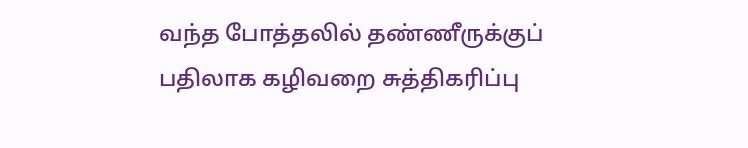வந்த போத்தலில் தண்ணீருக்குப் பதிலாக கழிவறை சுத்திகரிப்பு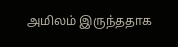அமிலம் இருந்ததாக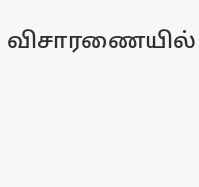விசாரணையில்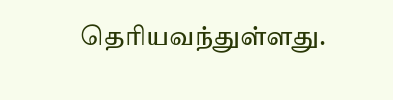தெரியவந்துள்ளது.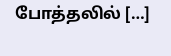போத்தலில் […]